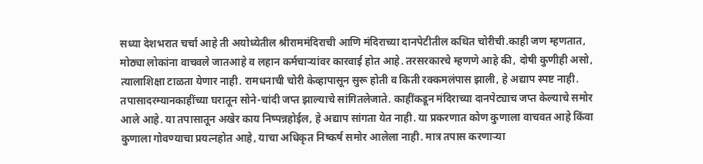सध्या देशभरात चर्चा आहे ती अयोध्येतील श्रीराममंदिराची आणि मंदिराच्या दानपेटीतील कथित चोरीची.काही जण म्हणतात, मोठ्या लोकांना वाचवले जातआहे व लहान कर्मचाऱ्यांवर कारवाई होत आहे. तरसरकारचे म्हणणे आहे की, दोषी कुणीही असो, त्यालाशिक्षा टाळता येणार नाही. रामधनाची चोरी केव्हापासून सुरू होती व किती रक्कमलंपास झाली, हे अद्याप स्पष्ट नाही. तपासादरम्यानकाहींच्या घरातून सोने-चांदी जप्त झाल्याचे सांगितलेजाते. काहींकडून मंदिराच्या दानपेट्याच जप्त केल्याचे समोर आले आहे. या तपासातून अखेर काय निष्पन्नहोईल, हे अद्याप सांगता येत नाही. या प्रकरणात कोण कुणाला वाचवत आहे किंवा कुणाला गोवण्याचा प्रयत्नहोत आहे, याचा अधिकृत निष्कर्ष समोर आलेला नाही. मात्र तपास करणाऱ्या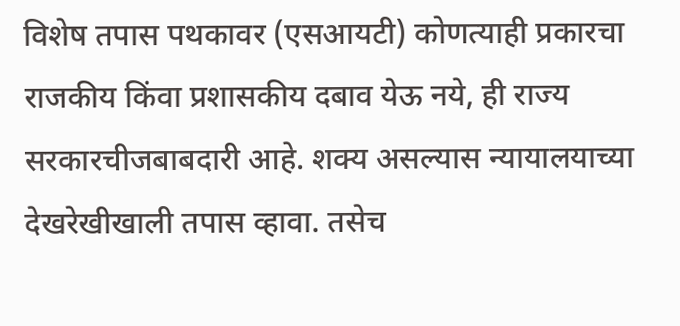विशेष तपास पथकावर (एसआयटी) कोणत्याही प्रकारचा राजकीय किंवा प्रशासकीय दबाव येऊ नये, ही राज्य सरकारचीजबाबदारी आहे. शक्य असल्यास न्यायालयाच्या देखरेखीखाली तपास व्हावा. तसेच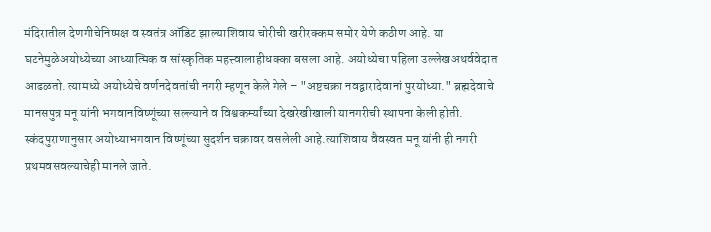मंदिरातील देणगीचेनिष्पक्ष व स्वतंत्र ऑडिट झाल्याशिवाय चोरीची खरीरक्कम समोर येणे कठीण आहे. या घटनेमुळेअयोध्येच्या आध्यात्मिक व सांस्कृतिक महत्त्वालाहीधक्का बसला आहे. अयोध्येचा पहिला उल्लेखअथर्ववेदात आढळतो. त्यामध्ये अयोध्येचे वर्णनदेवतांची नगरी म्हणून केले गेले – "अष्टचक्रा नवद्वारादेवानां पुरयोध्या." ब्रह्मदेवाचे मानसपुत्र मनू यांनी भगवानविष्णूंच्या सल्ल्याने व विश्वकर्म्यांच्या देखरेखीखाली यानगरीची स्थापना केली होती. स्कंदपुराणानुसार अयोध्याभगवान विष्णूंच्या सुदर्शन चक्रावर वसलेली आहे.त्याशिवाय वैवस्वत मनू यांनी ही नगरी प्रथमवसवल्याचेही मानले जाते.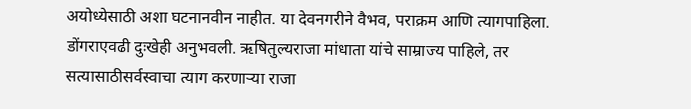अयोध्येसाठी अशा घटनानवीन नाहीत. या देवनगरीने वैभव, पराक्रम आणि त्यागपाहिला. डोंगराएवढी दुःखेही अनुभवली. ऋषितुल्यराजा मांधाता यांचे साम्राज्य पाहिले, तर सत्यासाठीसर्वस्वाचा त्याग करणाऱ्या राजा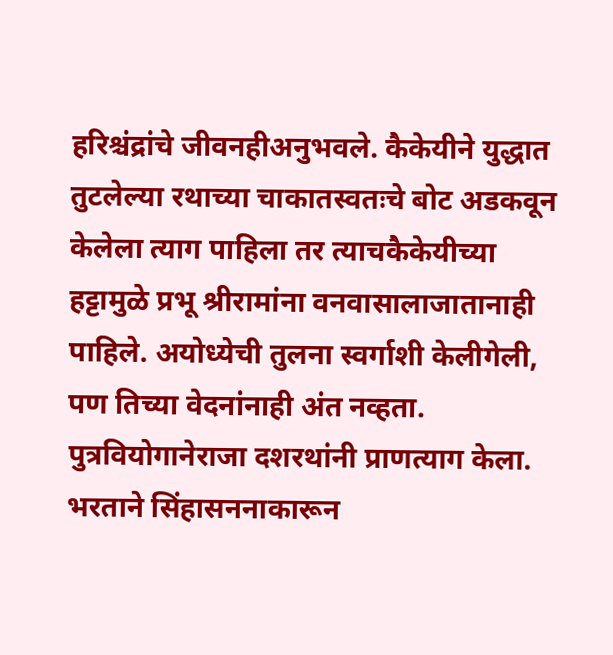हरिश्चंद्रांचे जीवनहीअनुभवले. कैकेयीने युद्धात तुटलेल्या रथाच्या चाकातस्वतःचे बोट अडकवून केलेला त्याग पाहिला तर त्याचकैकेयीच्या हट्टामुळे प्रभू श्रीरामांना वनवासालाजातानाही पाहिले. अयोध्येची तुलना स्वर्गाशी केलीगेली, पण तिच्या वेदनांनाही अंत नव्हता. पुत्रवियोगानेराजा दशरथांनी प्राणत्याग केला. भरताने सिंहासननाकारून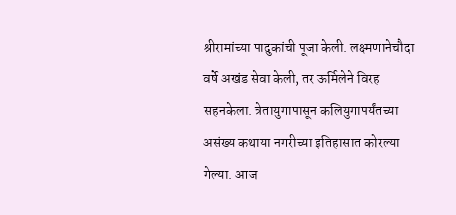श्रीरामांच्या पादुकांची पूजा केली. लक्ष्मणानेचौदा वर्षे अखंड सेवा केली, तर ऊर्मिलेने विरह सहनकेला. त्रेतायुगापासून कलियुगापर्यंतच्या असंख्य कथाया नगरीच्या इतिहासात कोरल्या गेल्या. आज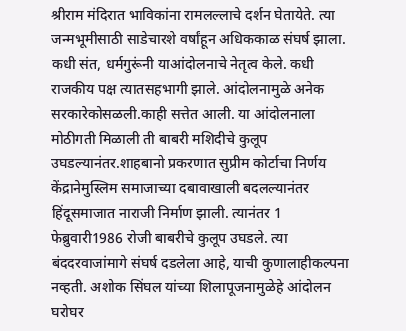श्रीराम मंदिरात भाविकांना रामलल्लाचे दर्शन घेतायेते. त्या जन्मभूमीसाठी साडेचारशे वर्षांहून अधिककाळ संघर्ष झाला. कधी संत, धर्मगुरूंनी याआंदोलनाचे नेतृत्व केले. कधी राजकीय पक्ष त्यातसहभागी झाले. आंदोलनामुळे अनेक सरकारेकोसळली.काही सत्तेत आली. या आंदोलनाला मोठीगती मिळाली ती बाबरी मशिदीचे कुलूप उघडल्यानंतर.शाहबानो प्रकरणात सुप्रीम कोर्टाचा निर्णय केंद्रानेमुस्लिम समाजाच्या दबावाखाली बदलल्यानंतर हिंदूसमाजात नाराजी निर्माण झाली. त्यानंतर 1 फेब्रुवारी1986 रोजी बाबरीचे कुलूप उघडले. त्या बंददरवाजांमागे संघर्ष दडलेला आहे, याची कुणालाहीकल्पना नव्हती. अशोक सिंघल यांच्या शिलापूजनामुळेहे आंदोलन घरोघर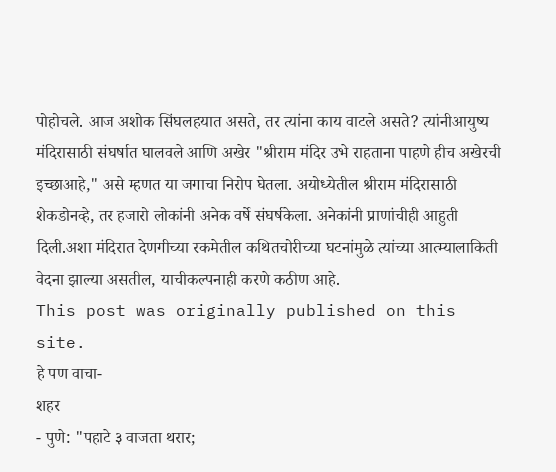पोहोचले. आज अशोक सिंघलहयात असते, तर त्यांना काय वाटले असते? त्यांनीआयुष्य मंदिरासाठी संघर्षात घालवले आणि अखेर "श्रीराम मंदिर उभे राहताना पाहणे हीच अखेरची इच्छाआहे," असे म्हणत या जगाचा निरोप घेतला. अयोध्येतील श्रीराम मंदिरासाठी शेकडोनव्हे, तर हजारो लोकांनी अनेक वर्षे संघर्षकेला. अनेकांनी प्राणांचीही आहुती दिली.अशा मंदिरात देणगीच्या रकमेतील कथितचोरीच्या घटनांमुळे त्यांच्या आत्म्यालाकिती वेदना झाल्या असतील, याचीकल्पनाही करणे कठीण आहे.
This post was originally published on this site.
हे पण वाचा-
शहर
- पुणे: "पहाटे ३ वाजता थरार;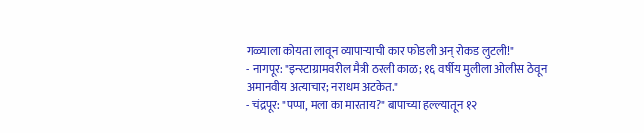गळ्याला कोयता लावून व्यापाऱ्याची कार फोडली अन् रोकड लुटली!"
- नागपूर: "इन्स्टाग्रामवरील मैत्री ठरली काळ; १६ वर्षीय मुलीला ओलीस ठेवून अमानवीय अत्याचार; नराधम अटकेत."
- चंद्रपूर: "पप्पा, मला का मारताय?" बापाच्या हल्ल्यातून १२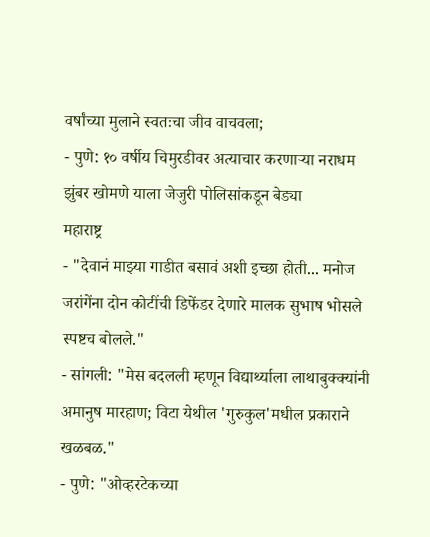वर्षांच्या मुलाने स्वतःचा जीव वाचवला;
- पुणे: १० वर्षीय चिमुरडीवर अत्याचार करणाऱ्या नराधम झुंबर खोमणे याला जेजुरी पोलिसांकडून बेड्या
महाराष्ट्र
- "देवानं माझ्या गाडीत बसावं अशी इच्छा होती... मनोज जरांगेंना दोन कोटींची डिफेंडर देणारे मालक सुभाष भोसले स्पष्टच बोलले."
- सांगली: "मेस बदलली म्हणून विद्यार्थ्याला लाथाबुक्क्यांनी अमानुष मारहाण; विटा येथील 'गुरुकुल'मधील प्रकाराने खळबळ."
- पुणे: "ओव्हरटेकच्या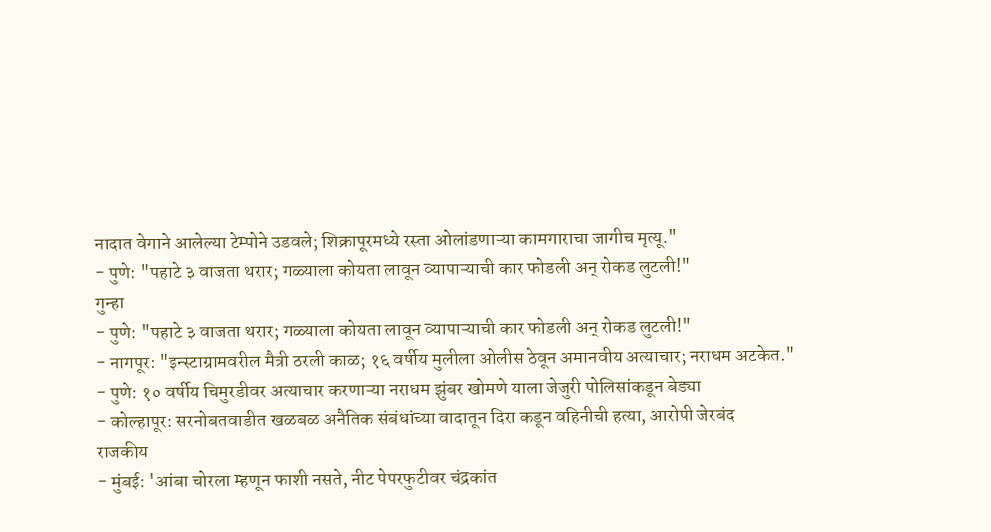नादात वेगाने आलेल्या टेम्पोने उडवले; शिक्रापूरमध्ये रस्ता ओलांडणाऱ्या कामगाराचा जागीच मृत्यू."
- पुणे: "पहाटे ३ वाजता थरार; गळ्याला कोयता लावून व्यापाऱ्याची कार फोडली अन् रोकड लुटली!"
गुन्हा
- पुणे: "पहाटे ३ वाजता थरार; गळ्याला कोयता लावून व्यापाऱ्याची कार फोडली अन् रोकड लुटली!"
- नागपूर: "इन्स्टाग्रामवरील मैत्री ठरली काळ; १६ वर्षीय मुलीला ओलीस ठेवून अमानवीय अत्याचार; नराधम अटकेत."
- पुणे: १० वर्षीय चिमुरडीवर अत्याचार करणाऱ्या नराधम झुंबर खोमणे याला जेजुरी पोलिसांकडून बेड्या
- कोल्हापूर: सरनोबतवाडीत खळबळ अनैतिक संबंधांच्या वादातून दिरा कडून वहिनीची हत्या, आरोपी जेरबंद
राजकीय
- मुंबई: 'आंबा चोरला म्हणून फाशी नसते, नीट पेपरफुटीवर चंद्रकांत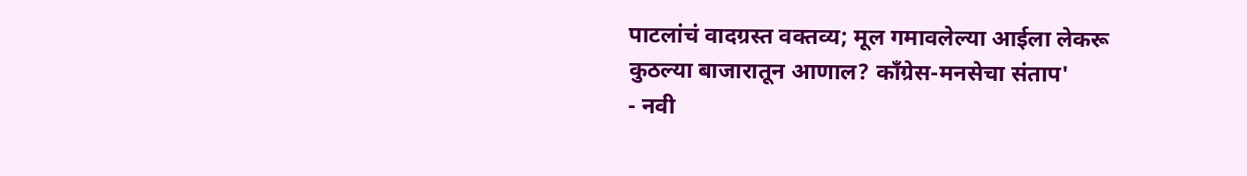पाटलांचं वादग्रस्त वक्तव्य; मूल गमावलेल्या आईला लेकरू कुठल्या बाजारातून आणाल? काँग्रेस-मनसेचा संताप'
- नवी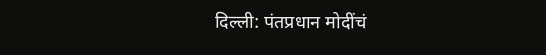दिल्ली: पंतप्रधान मोदींचं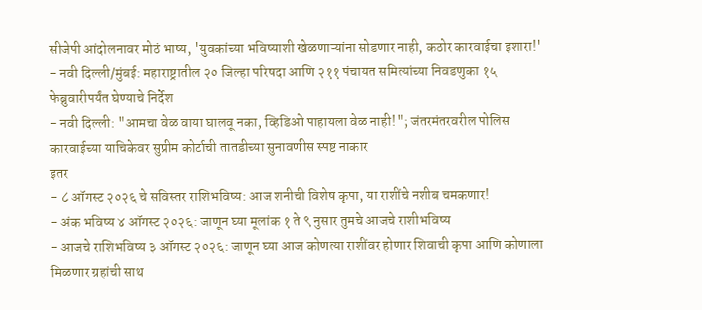सीजेपी आंदोलनावर मोठं भाष्य, 'युवकांच्या भविष्याशी खेळणाऱ्यांना सोडणार नाही, कठोर कारवाईचा इशारा!'
- नवी दिल्ली/मुंबई: महाराष्ट्रातील २० जिल्हा परिषदा आणि २११ पंचायत समित्यांच्या निवडणुका १५ फेब्रुवारीपर्यंत घेण्याचे निर्देश
- नवी दिल्ली: "आमचा वेळ वाया घालवू नका, व्हिडिओ पाहायला वेळ नाही!"; जंतरमंतरवरील पोलिस कारवाईच्या याचिकेवर सुप्रीम कोर्टाची तातडीच्या सुनावणीस स्पष्ट नाकार
इतर
- ८ ऑगस्ट २०२६ चे सविस्तर राशिभविष्य: आज शनीची विशेष कृपा, या राशींचे नशीब चमकणार!
- अंक भविष्य ४ ऑगस्ट २०२६: जाणून घ्या मूलांक १ ते ९ नुसार तुमचे आजचे राशीभविष्य
- आजचे राशिभविष्य ३ ऑगस्ट २०२६: जाणून घ्या आज कोणत्या राशींवर होणार शिवाची कृपा आणि कोणाला मिळणार ग्रहांची साथ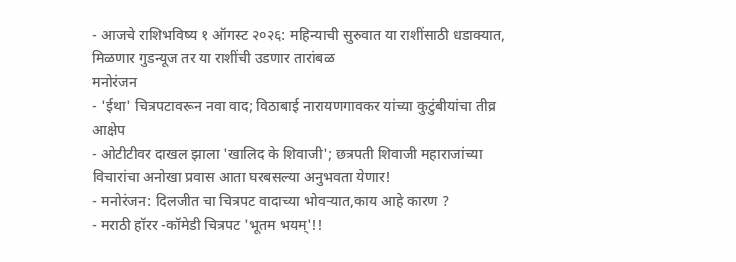- आजचे राशिभविष्य १ ऑगस्ट २०२६: महिन्याची सुरुवात या राशींसाठी धडाक्यात, मिळणार गुडन्यूज तर या राशींची उडणार तारांबळ
मनोरंजन
- 'ईथा' चित्रपटावरून नवा वाद; विठाबाई नारायणगावकर यांच्या कुटुंबीयांचा तीव्र आक्षेप
- ओटीटीवर दाखल झाला 'खालिद के शिवाजी'; छत्रपती शिवाजी महाराजांच्या विचारांचा अनोखा प्रवास आता घरबसल्या अनुभवता येणार!
- मनोरंजन: दिलजीत चा चित्रपट वादाच्या भोवऱ्यात,काय आहे कारण ?
- मराठी हॉरर -कॉमेडी चित्रपट 'भूतम भयम्'!!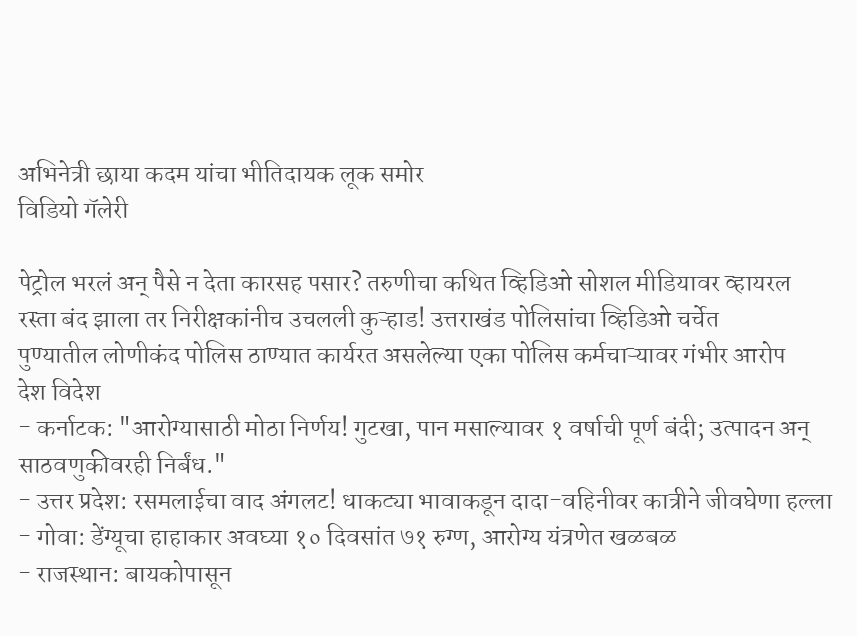अभिनेत्री छाया कदम यांचा भीतिदायक लूक समोर
विडियो गॅलेरी

पेट्रोल भरलं अन् पैसे न देता कारसह पसार? तरुणीचा कथित व्हिडिओ सोशल मीडियावर व्हायरल
रस्ता बंद झाला तर निरीक्षकांनीच उचलली कुऱ्हाड! उत्तराखंड पोलिसांचा व्हिडिओ चर्चेत
पुण्यातील लोणीकंद पोलिस ठाण्यात कार्यरत असलेल्या एका पोलिस कर्मचाऱ्यावर गंभीर आरोप
देश विदेश
- कर्नाटक: "आरोग्यासाठी मोठा निर्णय! गुटखा, पान मसाल्यावर १ वर्षाची पूर्ण बंदी; उत्पादन अन् साठवणुकीवरही निर्बंध."
- उत्तर प्रदेश: रसमलाईचा वाद अंगलट! धाकट्या भावाकडून दादा-वहिनीवर कात्रीने जीवघेणा हल्ला
- गोवा: डेंग्यूचा हाहाकार अवघ्या १० दिवसांत ७१ रुग्ण, आरोग्य यंत्रणेत खळबळ
- राजस्थान: बायकोपासून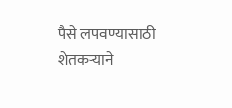पैसे लपवण्यासाठी शेतकऱ्याने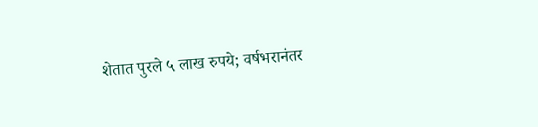शेतात पुरले ५ लाख रुपये; वर्षभरानंतर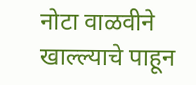नोटा वाळवीने खाल्ल्याचे पाहून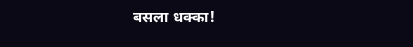बसला धक्का!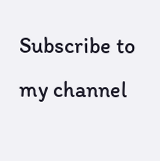Subscribe to my channel